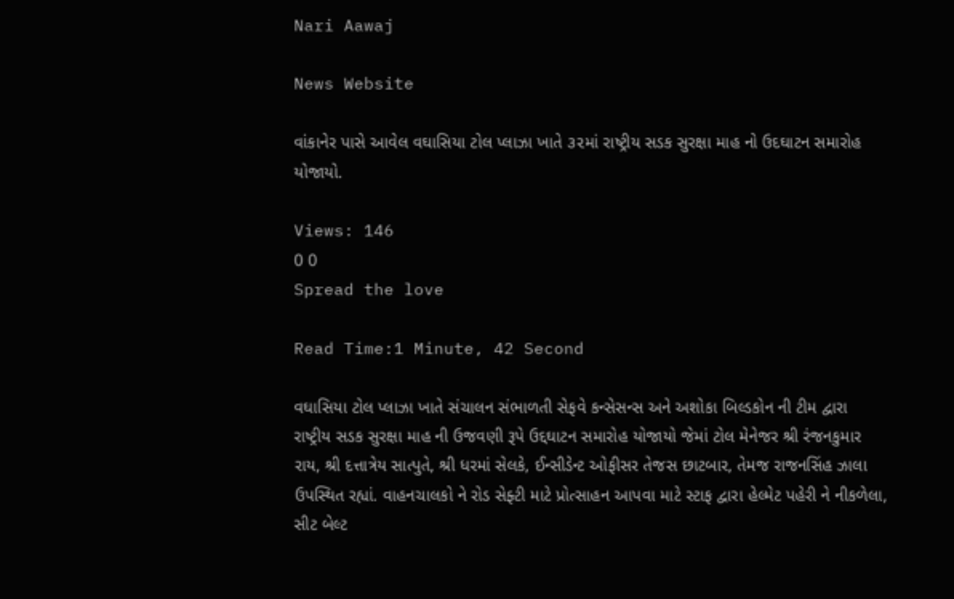Nari Aawaj

News Website

વાંકાનેર પાસે આવેલ વઘાસિયા ટોલ પ્લાઝા ખાતે ૩૨માં રાષ્ટ્રીય સડક સુરક્ષા માહ નો ઉદઘાટન સમારોહ યોજાયો.

Views: 146
0 0
Spread the love

Read Time:1 Minute, 42 Second

વઘાસિયા ટોલ પ્લાઝા ખાતે સંચાલન સંભાળતી સેફવે કન્સેસન્સ અને અશોકા બિલ્ડકોન ની ટીમ દ્વારા રાષ્ટ્રીય સડક સુરક્ષા માહ ની ઉજવણી રૂપે ઉદ્દઘાટન સમારોહ યોજાયો જેમાં ટોલ મેનેજર શ્રી રંજનકુમાર રાય, શ્રી દત્તાત્રેય સાત્પુતે, શ્રી ધરમાં સેલકે, ઈન્સીડેન્ટ ઓફીસર તેજસ છાટબાર, તેમજ રાજનસિંહ ઝાલા ઉપસ્થિત રહ્યાં. વાહનચાલકો ને રોડ સેફ્ટી માટે પ્રોત્સાહન આપવા માટે સ્ટાફ દ્વારા હેલ્મેટ પહેરી ને નીકળેલા, સીટ બેલ્ટ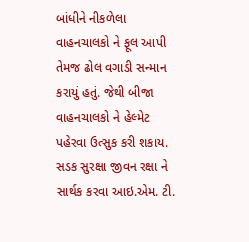બાંધીને નીકળેલા વાહનચાલકો ને ફૂલ આપી તેમજ ઢોલ વગાડી સન્માન કરાયું હતું. જેથી બીજા વાહનચાલકો ને હેલ્મેટ પહેરવા ઉત્સુક કરી શકાય. સડક સુરક્ષા જીવન રક્ષા ને સાર્થક કરવા આઇ.એમ. ટી.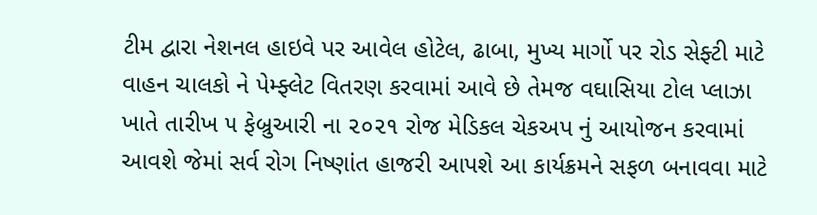ટીમ દ્વારા નેશનલ હાઇવે પર આવેલ હોટેલ, ઢાબા, મુખ્ય માર્ગો પર રોડ સેફ્ટી માટે વાહન ચાલકો ને પેમ્ફ્લેટ વિતરણ કરવામાં આવે છે તેમજ વઘાસિયા ટોલ પ્લાઝા ખાતે તારીખ ૫ ફેબ્રુઆરી ના ૨૦૨૧ રોજ મેડિકલ ચેકઅપ નું આયોજન કરવામાં આવશે જેમાં સર્વ રોગ નિષ્ણાંત હાજરી આપશે આ કાર્યક્રમને સફળ બનાવવા માટે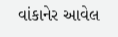વાંકાનેર આવેલ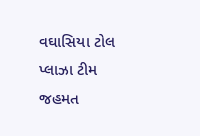વઘાસિયા ટોલ પ્લાઝા ટીમ જહમત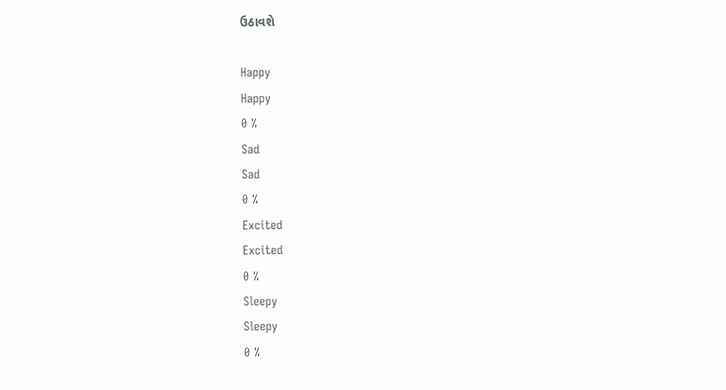ઉઠાવશે

Happy
Happy
0 %
Sad
Sad
0 %
Excited
Excited
0 %
Sleepy
Sleepy
0 %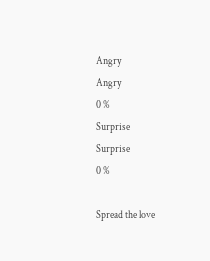Angry
Angry
0 %
Surprise
Surprise
0 %

Spread the love